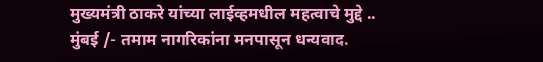मुख्यमंत्री ठाकरे यांच्या लाईव्हमधील महत्वाचे मुद्दे ..
मुंबई /- तमाम नागरिकांना मनपासून धन्यवाद.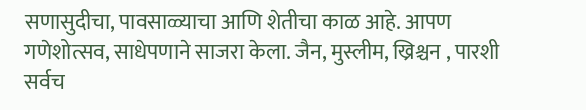सणासुदीचा, पावसाळ्याचा आणि शेतीचा काळ आहे. आपण गणेशोत्सव, साधेपणाने साजरा केला. जैन, मुस्लीम, ख्रिश्चन , पारशी सर्वच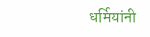धर्मियांनी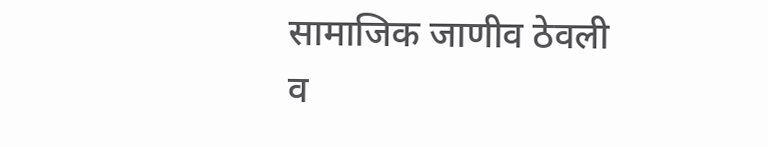सामाजिक जाणीव ठेवली व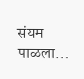संयम पाळला…